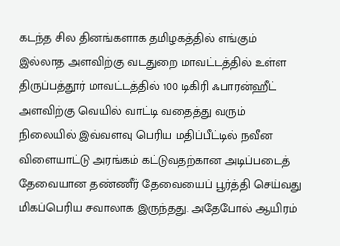கடந்த சில தினங்களாக தமிழகத்தில் எங்கும் இல்லாத அளவிற்கு வடதுறை மாவட்டத்தில் உள்ள திருப்பத்தூர் மாவட்டத்தில் 100 டிகிரி ஃபாரன்ஹீட் அளவிற்கு வெயில் வாட்டி வதைத்து வரும் நிலையில் இவ்வளவு பெரிய மதிப்பீட்டில் நவீன விளையாட்டு அரங்கம் கட்டுவதற்கான அடிப்படைத் தேவையான தண்ணீர் தேவையைப் பூர்த்தி செய்வது மிகப்பெரிய சவாலாக இருந்தது. அதேபோல் ஆயிரம்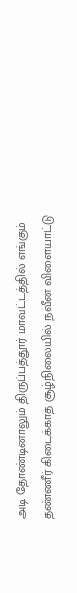அடி தோண்டினாலும் திருப்பத்தூர் மாவட்டத்தில் எங்கும் தண்ணீர் கிடைக்காத சூழ்நிலையில் நவீன விளையாட்டு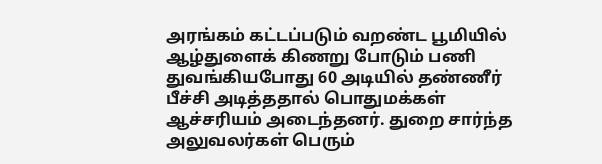அரங்கம் கட்டப்படும் வறண்ட பூமியில் ஆழ்துளைக் கிணறு போடும் பணி துவங்கியபோது 60 அடியில் தண்ணீர் பீச்சி அடித்ததால் பொதுமக்கள் ஆச்சரியம் அடைந்தனர். துறை சார்ந்த அலுவலர்கள் பெரும்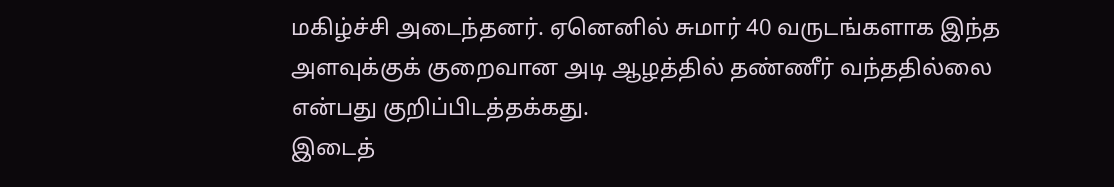மகிழ்ச்சி அடைந்தனர். ஏனெனில் சுமார் 40 வருடங்களாக இந்த அளவுக்குக் குறைவான அடி ஆழத்தில் தண்ணீர் வந்ததில்லை என்பது குறிப்பிடத்தக்கது.
இடைத்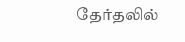தேர்தலில்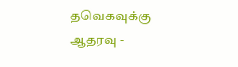தவெகவுக்கு ஆதரவு -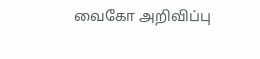வைகோ அறிவிப்பு